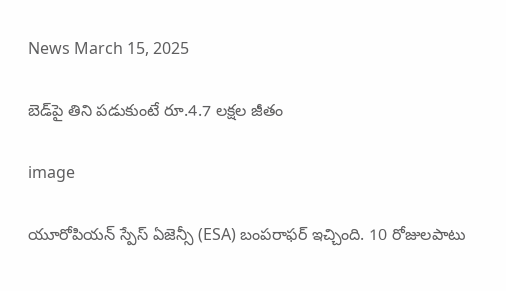News March 15, 2025

బెడ్‌పై తిని పడుకుంటే రూ.4.7 లక్షల జీతం

image

యూరోపియన్ స్పేస్ ఏజెన్సీ (ESA) బంపరాఫర్ ఇచ్చింది. 10 రోజులపాటు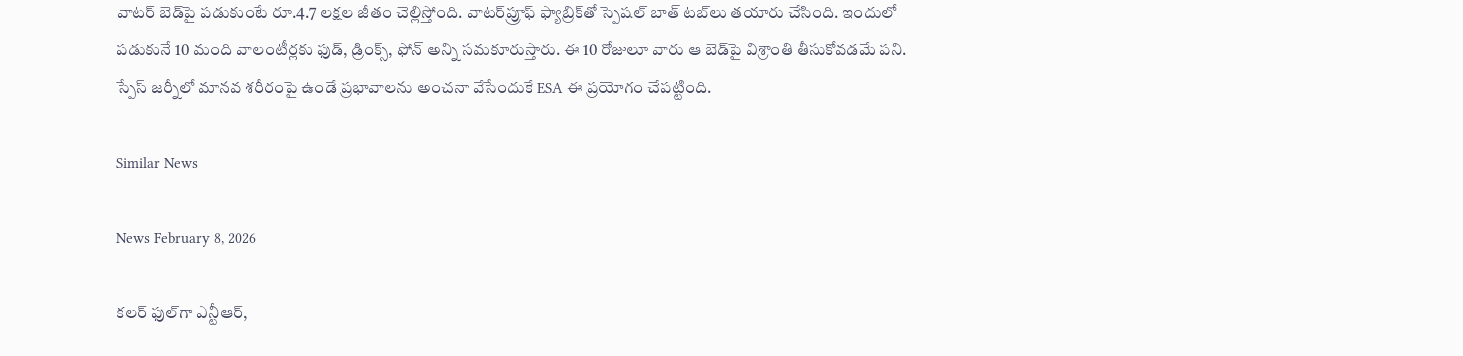వాటర్ బెడ్‌పై పడుకుంటే రూ.4.7 లక్షల జీతం చెల్లిస్తోంది. వాటర్‌ప్రూఫ్ ఫ్యాబ్రిక్‌తో స్పెషల్ బాత్ టబ్‌లు తయారు చేసింది. ఇందులో పడుకునే 10 మంది వాలంటీర్లకు ఫుడ్, డ్రింక్స్, ఫోన్ అన్ని సమకూరుస్తారు. ఈ 10 రోజులూ వారు ఆ బెడ్‌పై విశ్రాంతి తీసుకోవడమే పని. స్పేస్ జర్నీలో మానవ శరీరంపై ఉండే ప్రభావాలను అంచనా వేసేందుకే ESA ఈ ప్రయోగం చేపట్టింది.

Similar News

News February 8, 2026

కలర్ ఫుల్‌గా ఎన్టీఆర్,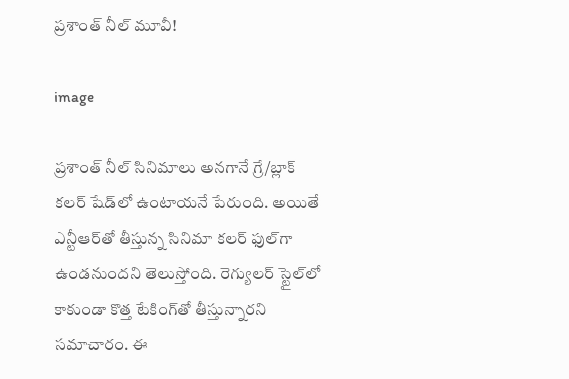ప్రశాంత్ నీల్ మూవీ!

image

ప్రశాంత్ నీల్ సినిమాలు అనగానే గ్రే/బ్లాక్ కలర్ షేడ్‌లో ఉంటాయనే పేరుంది. అయితే ఎన్టీఆర్‌తో తీస్తున్న సినిమా కలర్ ఫుల్‌గా ఉండనుందని తెలుస్తోంది. రెగ్యులర్ స్టైల్‌లో కాకుండా కొత్త టేకింగ్‌తో తీస్తున్నారని సమాచారం. ఈ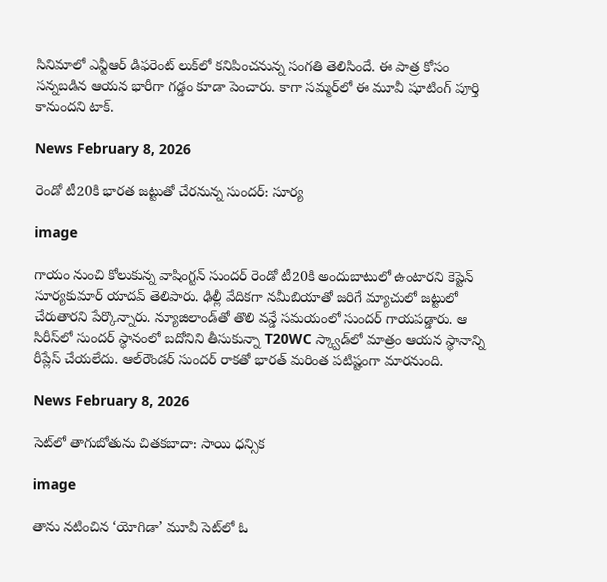సినిమాలో ఎన్టీఆర్ డిఫరెంట్ లుక్‌లో కనిపించనున్న సంగతి తెలిసిందే. ఈ పాత్ర కోసం సన్నబడిన ఆయన భారీగా గడ్డం కూడా పెంచారు. కాగా సమ్మర్‌లో ఈ మూవీ షూటింగ్ పూర్తి కానుందని టాక్.

News February 8, 2026

రెండో టీ20కి భారత జట్టుతో చేరనున్న సుందర్: సూర్య

image

గాయం నుంచి కోలుకున్న వాషింగ్టన్ సుందర్ రెండో టీ20కి అందుబాటులో ఉంటారని కెప్టెన్ సూర్యకుమార్ యాదవ్ తెలిపారు. ఢిల్లీ వేదికగా నమీబియాతో జరిగే మ్యాచులో జట్టులో చేరుతారని పేర్కొన్నారు. న్యూజిలాండ్‌తో తొలి వన్డే సమయంలో సుందర్ గాయపడ్డారు. ఆ సిరీస్‌‌లో సుందర్ స్థానంలో బదోనిని తీసుకున్నా T20WC స్క్వాడ్‌లో మాత్రం ఆయన స్థానాన్ని రీప్లేస్ చేయలేదు. ఆల్‌రౌండర్ సుందర్ రాకతో భారత్ మరింత పటిష్టంగా మారనుంది.

News February 8, 2026

సెట్‌లో తాగుబోతును చితకబాదా: సాయి ధన్సిక

image

తాను నటించిన ‘యోగిడా’ మూవీ సెట్‌లో ఓ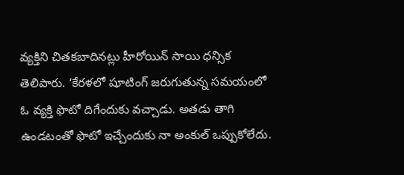వ్యక్తిని చితకబాదినట్లు హీరోయిన్ సాయి ధన్సిక తెలిపారు. ‘కేరళలో షూటింగ్ జరుగుతున్న సమయంలో ఓ వ్యక్తి ఫొటో దిగేందుకు వచ్చాడు. అతడు తాగి ఉండటంతో ఫొటో ఇచ్చేందుకు నా అంకుల్ ఒప్పుకోలేదు.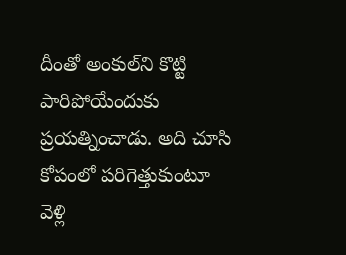దీంతో అంకుల్‌ని కొట్టి పారిపోయేందుకు ప్రయత్నించాడు. అది చూసి కోపంలో పరిగెత్తుకుంటూ వెళ్లి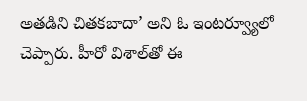అతడిని చితకబాదా’ అని ఓ ఇంటర్వ్యూలో చెప్పారు. హీరో విశాల్‌తో ఈ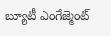బ్యూటీ ఎంగేజ్మెంట్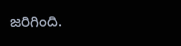జరిగింది.